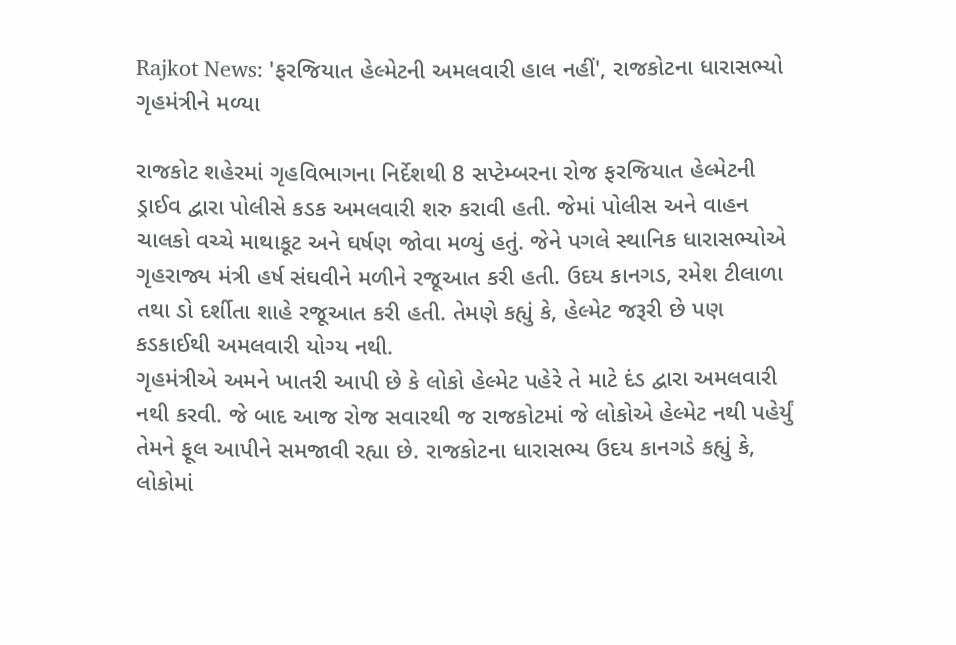Rajkot News: 'ફરજિયાત હેલ્મેટની અમલવારી હાલ નહીં', રાજકોટના ધારાસભ્યો ગૃહમંત્રીને મળ્યા

રાજકોટ શહેરમાં ગૃહવિભાગના નિર્દેશથી 8 સપ્ટેમ્બરના રોજ ફરજિયાત હેલ્મેટની ડ્રાઈવ દ્વારા પોલીસે કડક અમલવારી શરુ કરાવી હતી. જેમાં પોલીસ અને વાહન ચાલકો વચ્ચે માથાકૂટ અને ઘર્ષણ જોવા મળ્યું હતું. જેને પગલે સ્થાનિક ધારાસભ્યોએ ગૃહરાજ્ય મંત્રી હર્ષ સંઘવીને મળીને રજૂઆત કરી હતી. ઉદય કાનગડ, રમેશ ટીલાળા તથા ડો દર્શીતા શાહે રજૂઆત કરી હતી. તેમણે કહ્યું કે, હેલ્મેટ જરૂરી છે પણ કડકાઈથી અમલવારી યોગ્ય નથી.
ગૃહમંત્રીએ અમને ખાતરી આપી છે કે લોકો હેલ્મેટ પહેરે તે માટે દંડ દ્વારા અમલવારી નથી કરવી. જે બાદ આજ રોજ સવારથી જ રાજકોટમાં જે લોકોએ હેલ્મેટ નથી પહેર્યું તેમને ફૂલ આપીને સમજાવી રહ્યા છે. રાજકોટના ધારાસભ્ય ઉદય કાનગડે કહ્યું કે, લોકોમાં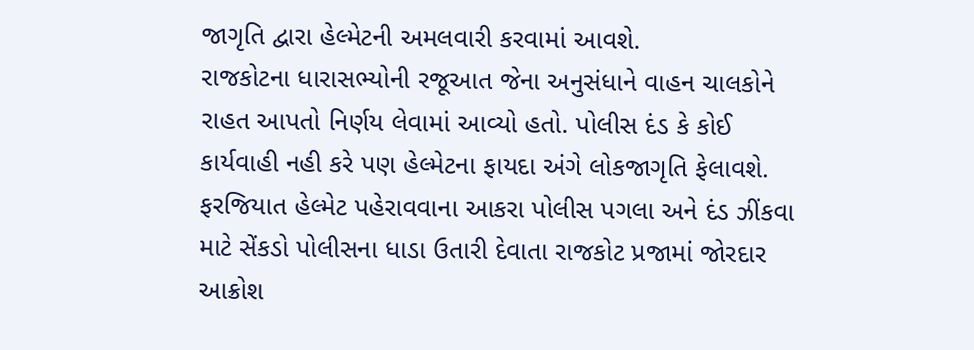જાગૃતિ દ્વારા હેલ્મેટની અમલવારી કરવામાં આવશે.
રાજકોટના ધારાસભ્યોની રજૂઆત જેના અનુસંધાને વાહન ચાલકોને રાહત આપતો નિર્ણય લેવામાં આવ્યો હતો. પોલીસ દંડ કે કોઈ કાર્યવાહી નહી કરે પણ હેલ્મેટના ફાયદા અંગે લોકજાગૃતિ ફેલાવશે. ફરજિયાત હેલ્મેટ પહેરાવવાના આકરા પોલીસ પગલા અને દંડ ઝીંકવા માટે સેંકડો પોલીસના ધાડા ઉતારી દેવાતા રાજકોટ પ્રજામાં જોરદાર આક્રોશ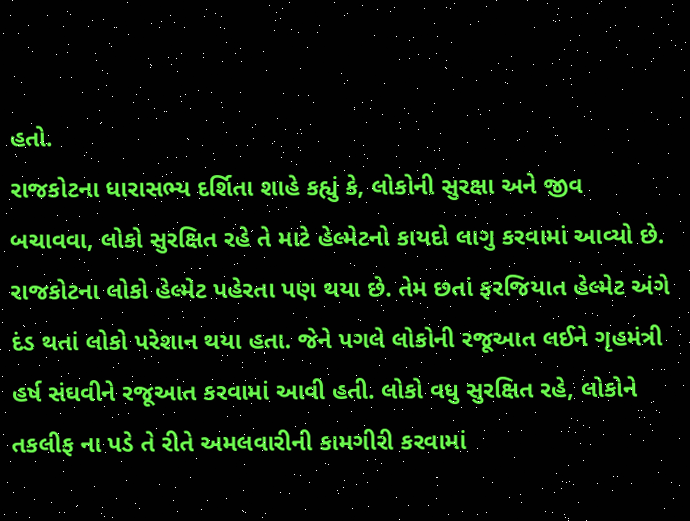હતો.
રાજકોટના ધારાસભ્ય દર્શિતા શાહે કહ્યું કે, લોકોની સુરક્ષા અને જીવ બચાવવા, લોકો સુરક્ષિત રહે તે માટે હેલ્મેટનો કાયદો લાગુ કરવામાં આવ્યો છે. રાજકોટના લોકો હેલ્મેટ પહેરતા પણ થયા છે. તેમ છતાં ફરજિયાત હેલ્મેટ અંગે દંડ થતાં લોકો પરેશાન થયા હતા. જેને પગલે લોકોની રજૂઆત લઈને ગૃહમંત્રી હર્ષ સંઘવીને રજૂઆત કરવામાં આવી હતી. લોકો વધુ સુરક્ષિત રહે, લોકોને તકલીફ ના પડે તે રીતે અમલવારીની કામગીરી કરવામાં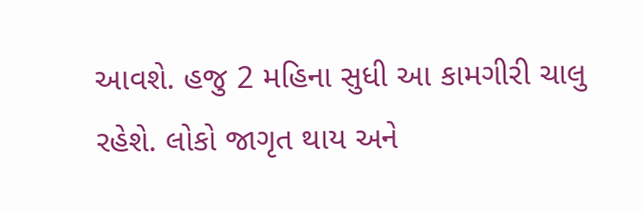આવશે. હજુ 2 મહિના સુધી આ કામગીરી ચાલુ રહેશે. લોકો જાગૃત થાય અને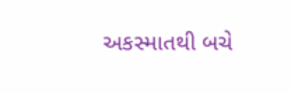અકસ્માતથી બચે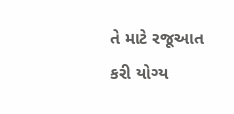તે માટે રજૂઆત કરી યોગ્ય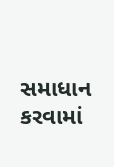સમાધાન કરવામાં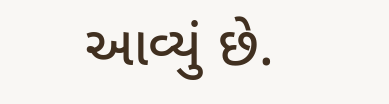આવ્યું છે.